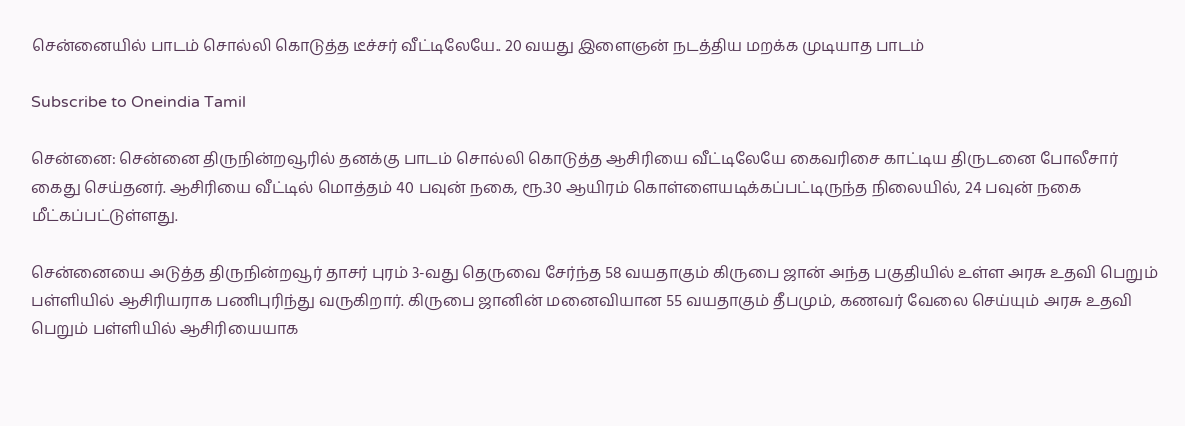சென்னையில் பாடம் சொல்லி கொடுத்த டீச்சர் வீட்டிலேயே.. 20 வயது இளைஞன் நடத்திய மறக்க முடியாத பாடம்

Subscribe to Oneindia Tamil

சென்னை: சென்னை திருநின்றவூரில் தனக்கு பாடம் சொல்லி கொடுத்த ஆசிரியை வீட்டிலேயே கைவரிசை காட்டிய திருடனை போலீசார் கைது செய்தனர். ஆசிரியை வீட்டில் மொத்தம் 40 பவுன் நகை, ரூ.30 ஆயிரம் கொள்ளையடிக்கப்பட்டிருந்த நிலையில், 24 பவுன் நகை மீட்கப்பட்டுள்ளது.

சென்னையை அடுத்த திருநின்றவூர் தாசர் புரம் 3-வது தெருவை சேர்ந்த 58 வயதாகும் கிருபை ஜான் அந்த பகுதியில் உள்ள அரசு உதவி பெறும் பள்ளியில் ஆசிரியராக பணிபுரிந்து வருகிறார். கிருபை ஜானின் மனைவியான 55 வயதாகும் தீபமும், கணவர் வேலை செய்யும் அரசு உதவி பெறும் பள்ளியில் ஆசிரியையாக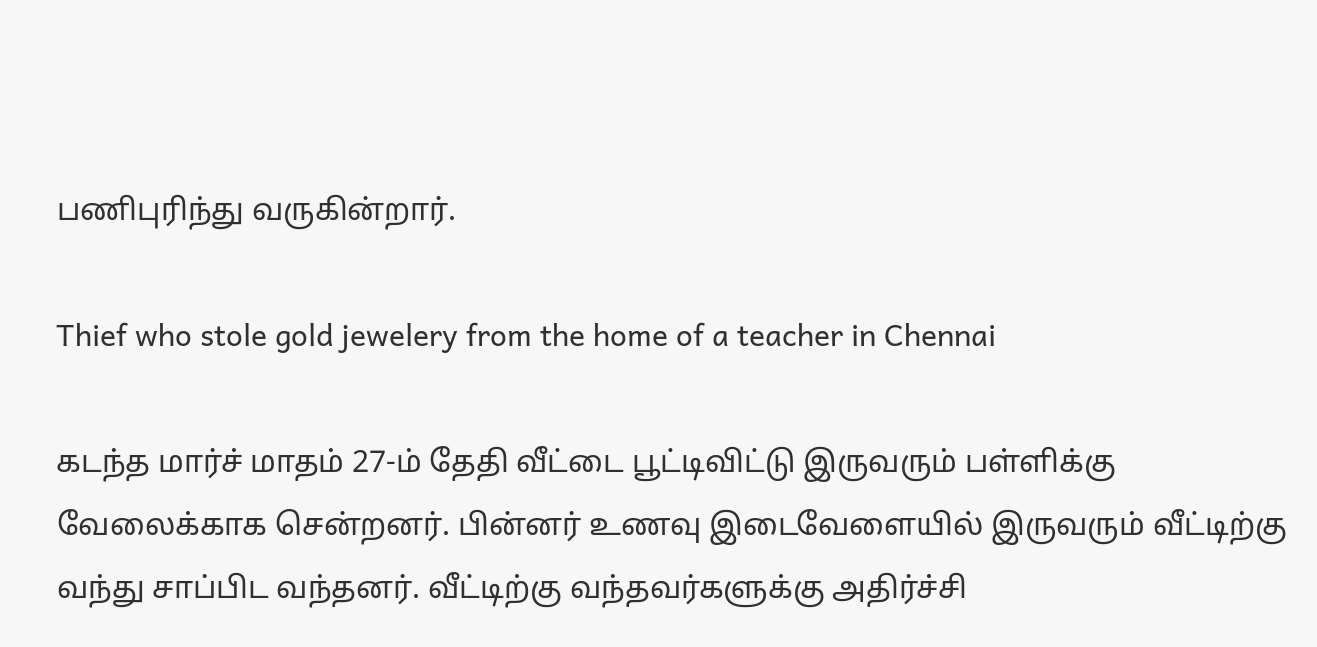பணிபுரிந்து வருகின்றார்.

Thief who stole gold jewelery from the home of a teacher in Chennai

கடந்த மார்ச் மாதம் 27-ம் தேதி வீட்டை பூட்டிவிட்டு இருவரும் பள்ளிக்கு வேலைக்காக சென்றனர். பின்னர் உணவு இடைவேளையில் இருவரும் வீட்டிற்கு வந்து சாப்பிட வந்தனர். வீட்டிற்கு வந்தவர்களுக்கு அதிர்ச்சி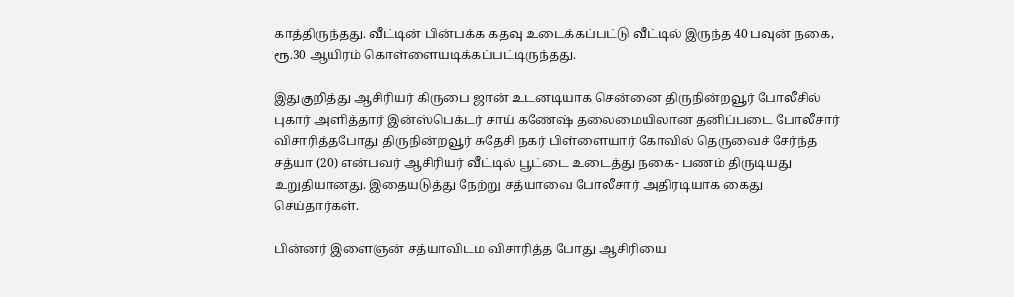காத்திருந்தது. வீட்டின் பின்பக்க கதவு உடைக்கப்பட்டு வீட்டில் இருந்த 40 பவுன் நகை, ரூ.30 ஆயிரம் கொள்ளையடிக்கப்பட்டிருந்தது.

இதுகுறித்து ஆசிரியர் கிருபை ஜான் உடனடியாக சென்னை திருநின்றவூர் போலீசில் புகார் அளித்தார் இன்ஸ்பெக்டர் சாய் கணேஷ் தலைமையிலான தனிப்படை போலீசார் விசாரித்தபோது திருநின்றவூர் சுதேசி நகர் பிள்ளையார் கோவில் தெருவைச் சேர்ந்த சத்யா (20) என்பவர் ஆசிரியர் வீட்டில் பூட்டை உடைத்து நகை- பணம் திருடியது உறுதியானது. இதையடுத்து நேற்று சத்யாவை போலீசார் அதிரடியாக கைது செய்தார்கள்.

பின்னர் இளைஞன் சத்யாவிடம விசாரித்த போது ஆசிரியை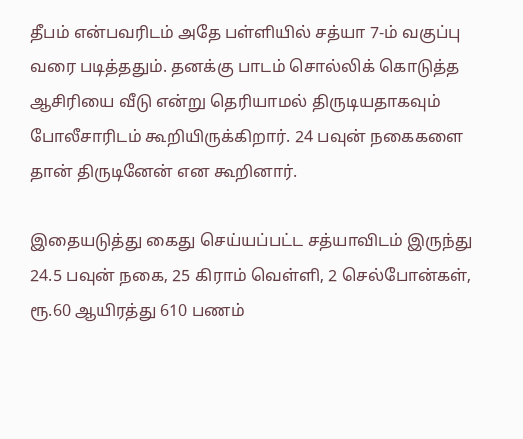தீபம் என்பவரிடம் அதே பள்ளியில் சத்யா 7-ம் வகுப்பு வரை படித்ததும். தனக்கு பாடம் சொல்லிக் கொடுத்த ஆசிரியை வீடு என்று தெரியாமல் திருடியதாகவும் போலீசாரிடம் கூறியிருக்கிறார். 24 பவுன் நகைகளை தான் திருடினேன் என கூறினார்.

இதையடுத்து கைது செய்யப்பட்ட சத்யாவிடம் இருந்து 24.5 பவுன் நகை, 25 கிராம் வெள்ளி, 2 செல்போன்கள், ரூ.60 ஆயிரத்து 610 பணம்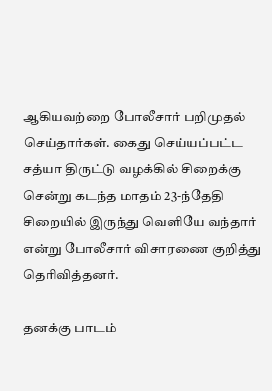ஆகியவற்றை போலீசார் பறிமுதல் செய்தார்கள். கைது செய்யப்பட்ட சத்யா திருட்டு வழக்கில் சிறைக்கு சென்று கடந்த மாதம் 23-ந்தேதி சிறையில் இருந்து வெளியே வந்தார் என்று போலீசார் விசாரணை குறித்து தெரிவித்தனர்.

தனக்கு பாடம்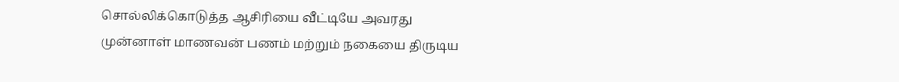சொல்லிக்கொடுத்த ஆசிரியை வீட்டியே அவரது முன்னாள் மாணவன் பணம் மற்றும் நகையை திருடிய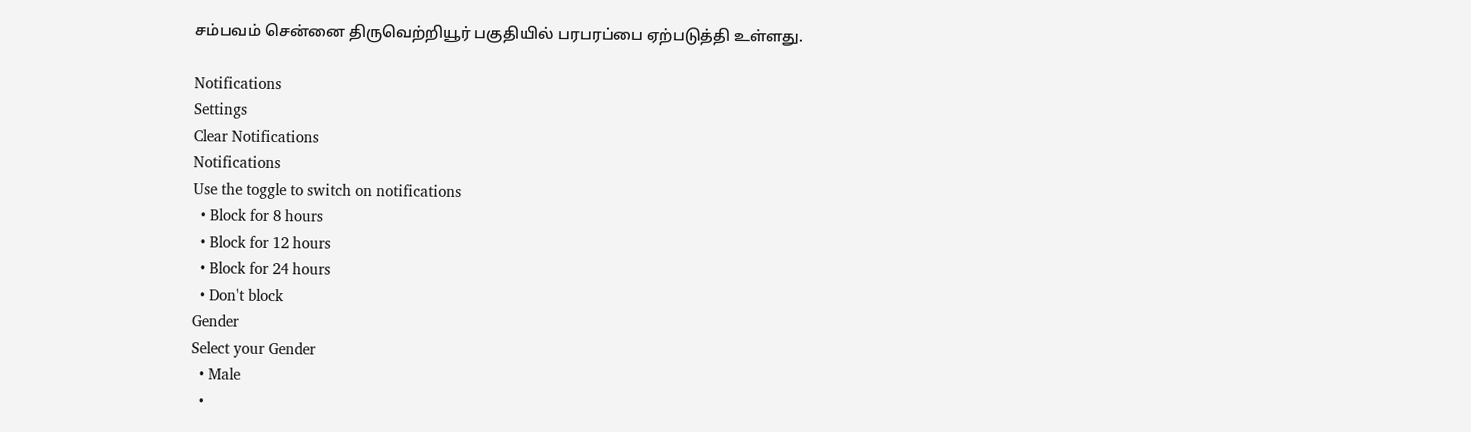சம்பவம் சென்னை திருவெற்றியூர் பகுதியில் பரபரப்பை ஏற்படுத்தி உள்ளது.

Notifications
Settings
Clear Notifications
Notifications
Use the toggle to switch on notifications
  • Block for 8 hours
  • Block for 12 hours
  • Block for 24 hours
  • Don't block
Gender
Select your Gender
  • Male
  •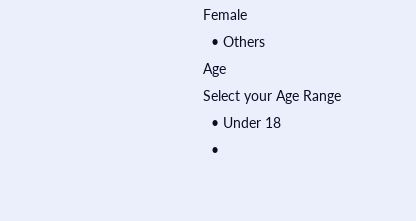Female
  • Others
Age
Select your Age Range
  • Under 18
  •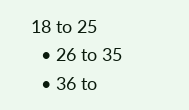18 to 25
  • 26 to 35
  • 36 to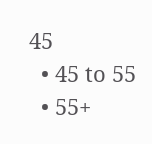45
  • 45 to 55
  • 55+